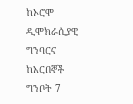ከኦሮሞ ዲሞክራሲያዊ ግንባርና ከአርበኞች ግንቦት 7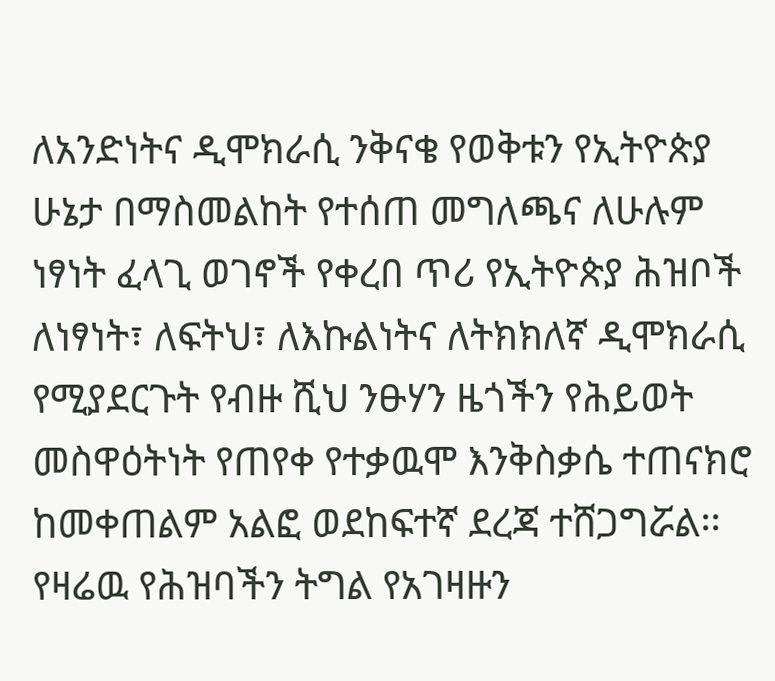ለአንድነትና ዲሞክራሲ ንቅናቄ የወቅቱን የኢትዮጵያ ሁኔታ በማስመልከት የተሰጠ መግለጫና ለሁሉም ነፃነት ፈላጊ ወገኖች የቀረበ ጥሪ የኢትዮጵያ ሕዝቦች ለነፃነት፣ ለፍትህ፣ ለእኩልነትና ለትክክለኛ ዲሞክራሲ የሚያደርጉት የብዙ ሺህ ንፁሃን ዜጎችን የሕይወት መስዋዕትነት የጠየቀ የተቃዉሞ እንቅስቃሴ ተጠናክሮ ከመቀጠልም አልፎ ወደከፍተኛ ደረጃ ተሸጋግሯል፡፡ የዛሬዉ የሕዝባችን ትግል የአገዛዙን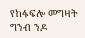የከፋፍሎ መግዛት ግንብ ንዶ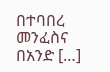በተባበረ መንፈስና በአንድ […]